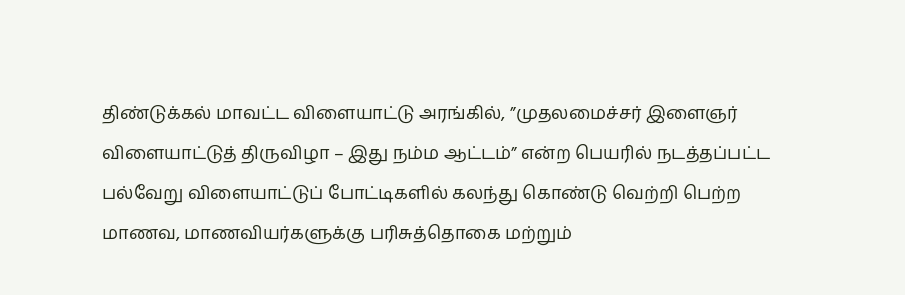திண்டுக்கல் மாவட்ட விளையாட்டு அரங்கில், ”முதலமைச்சர் இளைஞர் விளையாட்டுத் திருவிழா – இது நம்ம ஆட்டம்” என்ற பெயரில் நடத்தப்பட்ட பல்வேறு விளையாட்டுப் போட்டிகளில் கலந்து கொண்டு வெற்றி பெற்ற மாணவ, மாணவியர்களுக்கு பரிசுத்தொகை மற்றும்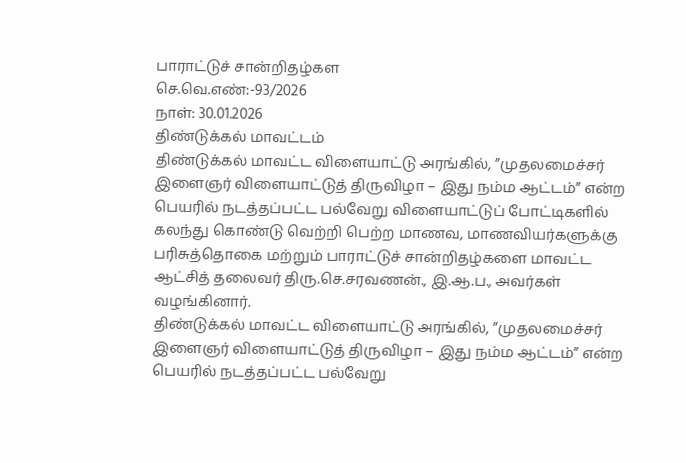பாராட்டுச் சான்றிதழ்கள
செ.வெ.எண்:-93/2026
நாள்: 30.01.2026
திண்டுக்கல் மாவட்டம்
திண்டுக்கல் மாவட்ட விளையாட்டு அரங்கில், ”முதலமைச்சர் இளைஞர் விளையாட்டுத் திருவிழா – இது நம்ம ஆட்டம்” என்ற பெயரில் நடத்தப்பட்ட பல்வேறு விளையாட்டுப் போட்டிகளில் கலந்து கொண்டு வெற்றி பெற்ற மாணவ, மாணவியர்களுக்கு பரிசுத்தொகை மற்றும் பாராட்டுச் சான்றிதழ்களை மாவட்ட ஆட்சித் தலைவர் திரு.செ.சரவணன்., இ.ஆ.ப., அவர்கள் வழங்கினார்.
திண்டுக்கல் மாவட்ட விளையாட்டு அரங்கில், ”முதலமைச்சர் இளைஞர் விளையாட்டுத் திருவிழா – இது நம்ம ஆட்டம்” என்ற பெயரில் நடத்தப்பட்ட பல்வேறு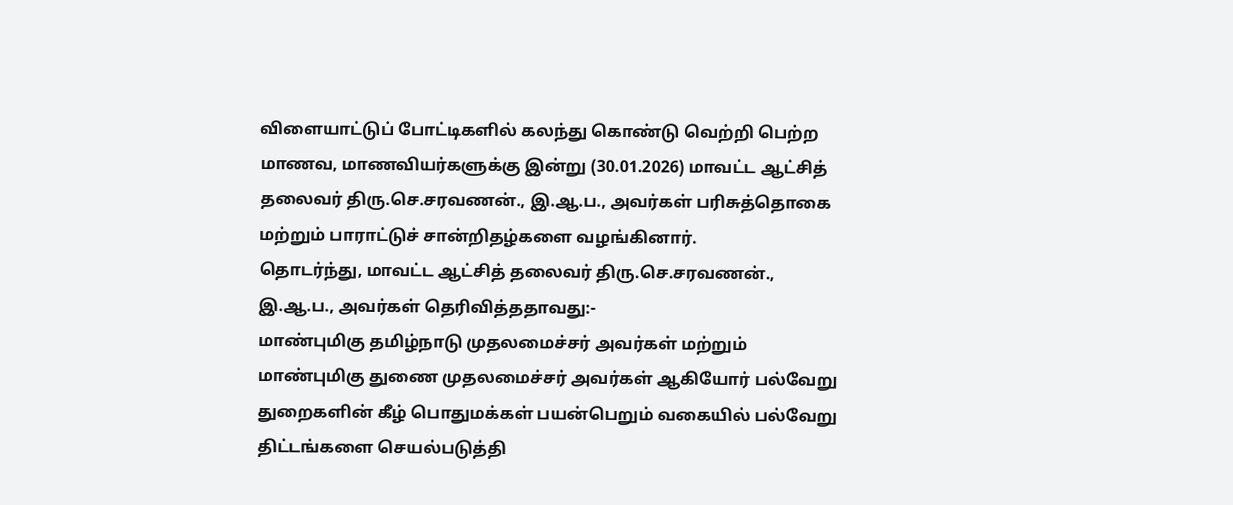விளையாட்டுப் போட்டிகளில் கலந்து கொண்டு வெற்றி பெற்ற மாணவ, மாணவியர்களுக்கு இன்று (30.01.2026) மாவட்ட ஆட்சித் தலைவர் திரு.செ.சரவணன்., இ.ஆ.ப., அவர்கள் பரிசுத்தொகை மற்றும் பாராட்டுச் சான்றிதழ்களை வழங்கினார்.
தொடர்ந்து, மாவட்ட ஆட்சித் தலைவர் திரு.செ.சரவணன்., இ.ஆ.ப., அவர்கள் தெரிவித்ததாவது:-
மாண்புமிகு தமிழ்நாடு முதலமைச்சர் அவர்கள் மற்றும் மாண்புமிகு துணை முதலமைச்சர் அவர்கள் ஆகியோர் பல்வேறு துறைகளின் கீழ் பொதுமக்கள் பயன்பெறும் வகையில் பல்வேறு திட்டங்களை செயல்படுத்தி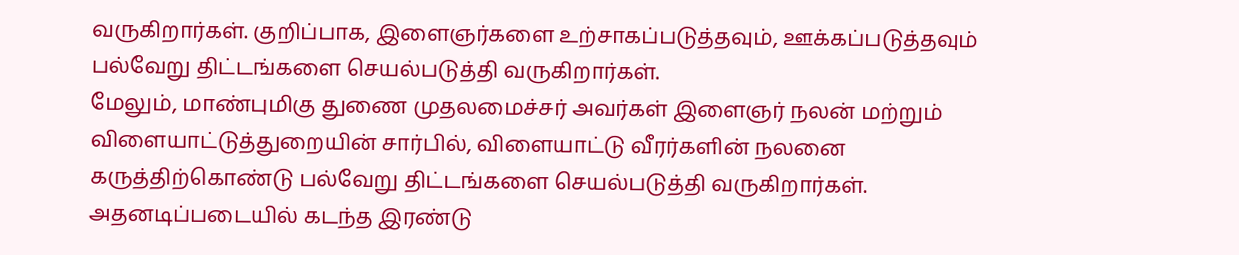வருகிறார்கள். குறிப்பாக, இளைஞர்களை உற்சாகப்படுத்தவும், ஊக்கப்படுத்தவும் பல்வேறு திட்டங்களை செயல்படுத்தி வருகிறார்கள்.
மேலும், மாண்புமிகு துணை முதலமைச்சர் அவர்கள் இளைஞர் நலன் மற்றும் விளையாட்டுத்துறையின் சார்பில், விளையாட்டு வீரர்களின் நலனை கருத்திற்கொண்டு பல்வேறு திட்டங்களை செயல்படுத்தி வருகிறார்கள். அதனடிப்படையில் கடந்த இரண்டு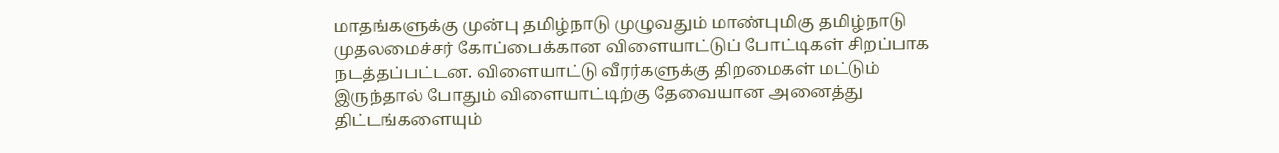மாதங்களுக்கு முன்பு தமிழ்நாடு முழுவதும் மாண்புமிகு தமிழ்நாடு முதலமைச்சர் கோப்பைக்கான விளையாட்டுப் போட்டிகள் சிறப்பாக நடத்தப்பட்டன. விளையாட்டு வீரர்களுக்கு திறமைகள் மட்டும் இருந்தால் போதும் விளையாட்டிற்கு தேவையான அனைத்து திட்டங்களையும்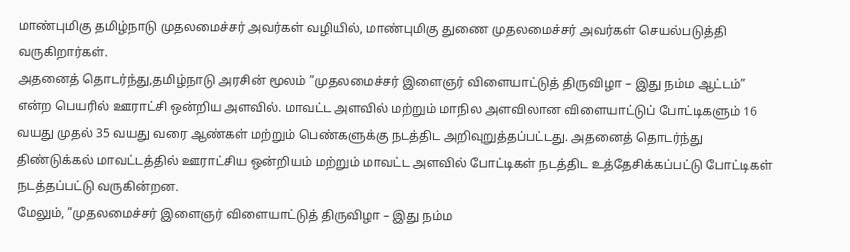மாண்புமிகு தமிழ்நாடு முதலமைச்சர் அவர்கள் வழியில், மாண்புமிகு துணை முதலமைச்சர் அவர்கள் செயல்படுத்தி வருகிறார்கள்.
அதனைத் தொடர்ந்து,தமிழ்நாடு அரசின் மூலம் ”முதலமைச்சர் இளைஞர் விளையாட்டுத் திருவிழா – இது நம்ம ஆட்டம்” என்ற பெயரில் ஊராட்சி ஒன்றிய அளவில். மாவட்ட அளவில் மற்றும் மாநில அளவிலான விளையாட்டுப் போட்டிகளும் 16 வயது முதல் 35 வயது வரை ஆண்கள் மற்றும் பெண்களுக்கு நடத்திட அறிவுறுத்தப்பட்டது. அதனைத் தொடர்ந்து திண்டுக்கல் மாவட்டத்தில் ஊராட்சிய ஒன்றியம் மற்றும் மாவட்ட அளவில் போட்டிகள் நடத்திட உத்தேசிக்கப்பட்டு போட்டிகள் நடத்தப்பட்டு வருகின்றன.
மேலும், ”முதலமைச்சர் இளைஞர் விளையாட்டுத் திருவிழா – இது நம்ம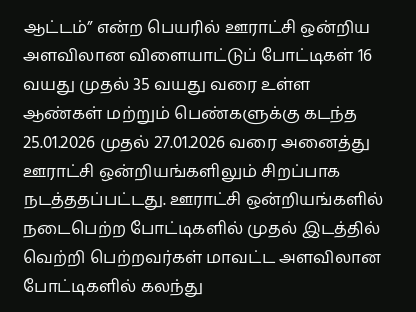ஆட்டம்” என்ற பெயரில் ஊராட்சி ஒன்றிய அளவிலான விளையாட்டுப் போட்டிகள் 16 வயது முதல் 35 வயது வரை உள்ள ஆண்கள் மற்றும் பெண்களுக்கு கடந்த 25.01.2026 முதல் 27.01.2026 வரை அனைத்து ஊராட்சி ஒன்றியங்களிலும் சிறப்பாக நடத்ததப்பட்டது. ஊராட்சி ஒன்றியங்களில் நடைபெற்ற போட்டிகளில் முதல் இடத்தில் வெற்றி பெற்றவர்கள் மாவட்ட அளவிலான போட்டிகளில் கலந்து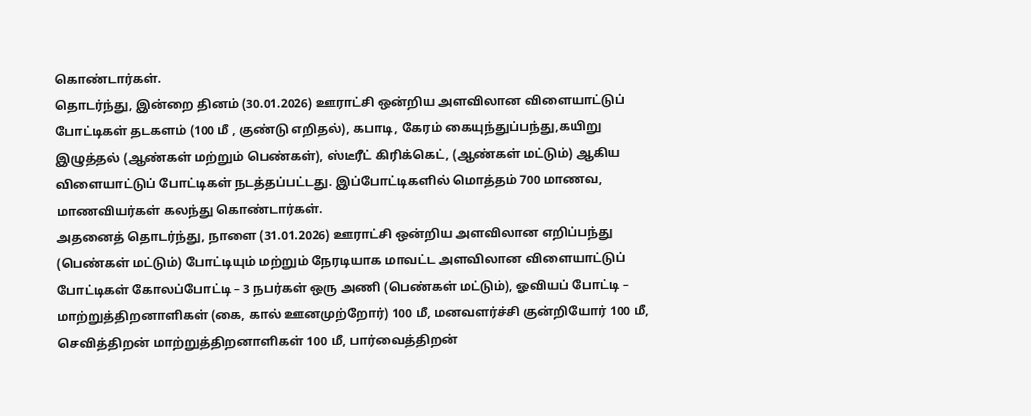கொண்டார்கள்.
தொடர்ந்து, இன்றை தினம் (30.01.2026) ஊராட்சி ஒன்றிய அளவிலான விளையாட்டுப் போட்டிகள் தடகளம் (100 மீ , குண்டு எறிதல்), கபாடி, கேரம் கையுந்துப்பந்து,கயிறு இழுத்தல் (ஆண்கள் மற்றும் பெண்கள்), ஸ்டீரீட் கிரிக்கெட், (ஆண்கள் மட்டும்) ஆகிய விளையாட்டுப் போட்டிகள் நடத்தப்பட்டது. இப்போட்டிகளில் மொத்தம் 700 மாணவ, மாணவியர்கள் கலந்து கொண்டார்கள்.
அதனைத் தொடர்ந்து, நாளை (31.01.2026) ஊராட்சி ஒன்றிய அளவிலான எறிப்பந்து (பெண்கள் மட்டும்) போட்டியும் மற்றும் நேரடியாக மாவட்ட அளவிலான விளையாட்டுப் போட்டிகள் கோலப்போட்டி – 3 நபர்கள் ஒரு அணி (பெண்கள் மட்டும்), ஓவியப் போட்டி – மாற்றுத்திறனாளிகள் (கை, கால் ஊனமுற்றோர்) 100 மீ, மனவளர்ச்சி குன்றியோர் 100 மீ, செவித்திறன் மாற்றுத்திறனாளிகள் 100 மீ, பார்வைத்திறன்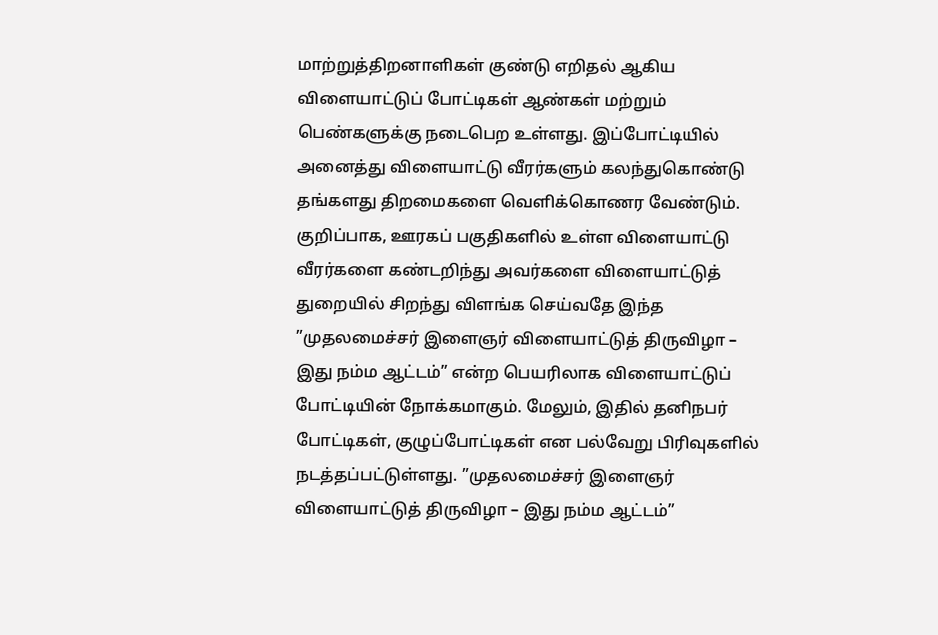மாற்றுத்திறனாளிகள் குண்டு எறிதல் ஆகிய விளையாட்டுப் போட்டிகள் ஆண்கள் மற்றும் பெண்களுக்கு நடைபெற உள்ளது. இப்போட்டியில் அனைத்து விளையாட்டு வீரர்களும் கலந்துகொண்டு தங்களது திறமைகளை வெளிக்கொணர வேண்டும்.
குறிப்பாக, ஊரகப் பகுதிகளில் உள்ள விளையாட்டு வீரர்களை கண்டறிந்து அவர்களை விளையாட்டுத் துறையில் சிறந்து விளங்க செய்வதே இந்த ”முதலமைச்சர் இளைஞர் விளையாட்டுத் திருவிழா – இது நம்ம ஆட்டம்” என்ற பெயரிலாக விளையாட்டுப் போட்டியின் நோக்கமாகும். மேலும், இதில் தனிநபர் போட்டிகள், குழுப்போட்டிகள் என பல்வேறு பிரிவுகளில் நடத்தப்பட்டுள்ளது. ”முதலமைச்சர் இளைஞர் விளையாட்டுத் திருவிழா – இது நம்ம ஆட்டம்”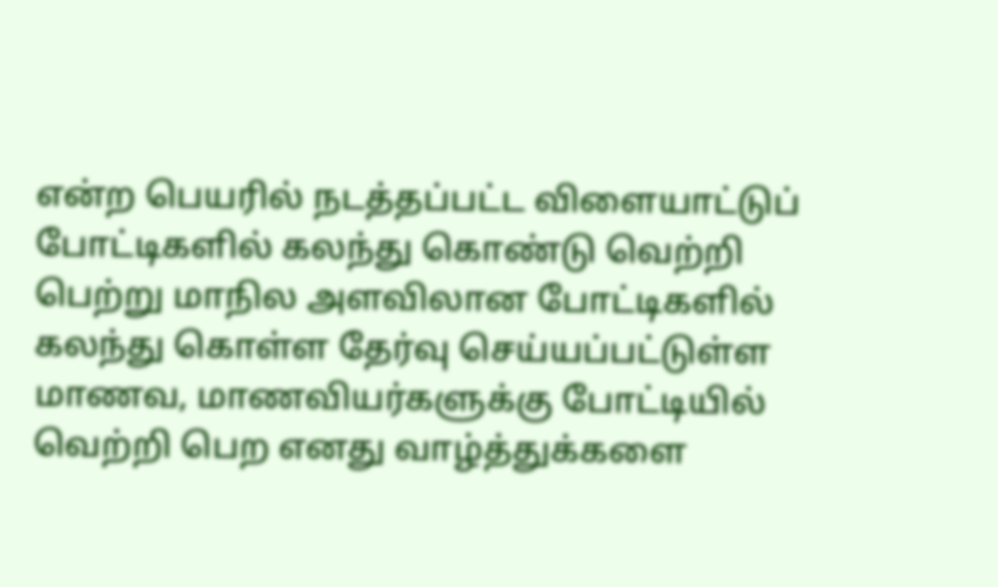என்ற பெயரில் நடத்தப்பட்ட விளையாட்டுப் போட்டிகளில் கலந்து கொண்டு வெற்றி பெற்று மாநில அளவிலான போட்டிகளில் கலந்து கொள்ள தேர்வு செய்யப்பட்டுள்ள மாணவ, மாணவியர்களுக்கு போட்டியில் வெற்றி பெற எனது வாழ்த்துக்களை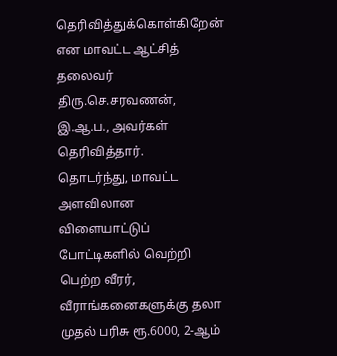தெரிவித்துக்கொள்கிறேன் என மாவட்ட ஆட்சித் தலைவர் திரு.செ.சரவணன், இ.ஆ.ப., அவர்கள் தெரிவித்தார்.
தொடர்ந்து, மாவட்ட அளவிலான விளையாட்டுப் போட்டிகளில் வெற்றி பெற்ற வீரர், வீராங்கனைகளுக்கு தலா முதல் பரிசு ரூ.6000, 2-ஆம்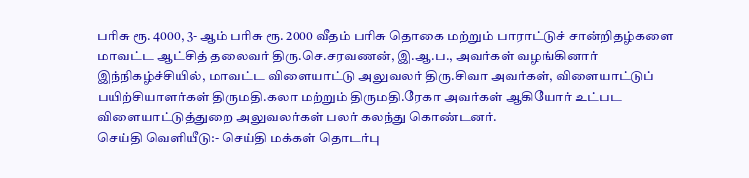பரிசு ரூ. 4000, 3- ஆம் பரிசு ரூ. 2000 வீதம் பரிசு தொகை மற்றும் பாராட்டுச் சான்றிதழ்களை மாவட்ட ஆட்சித் தலைவர் திரு.செ.சரவணன், இ.ஆ.ப., அவர்கள் வழங்கினார்
இந்நிகழ்ச்சியில், மாவட்ட விளையாட்டு அலுவலர் திரு.சிவா அவர்கள், விளையாட்டுப் பயிற்சியாளர்கள் திருமதி.கலா மற்றும் திருமதி.ரேகா அவர்கள் ஆகியோர் உட்பட விளையாட்டுத்துறை அலுவலர்கள் பலர் கலந்து கொண்டனர்.
செய்தி வெளியீடு:- செய்தி மக்கள் தொடர்பு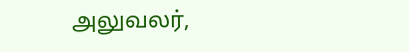அலுவலர்,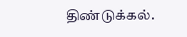திண்டுக்கல்.